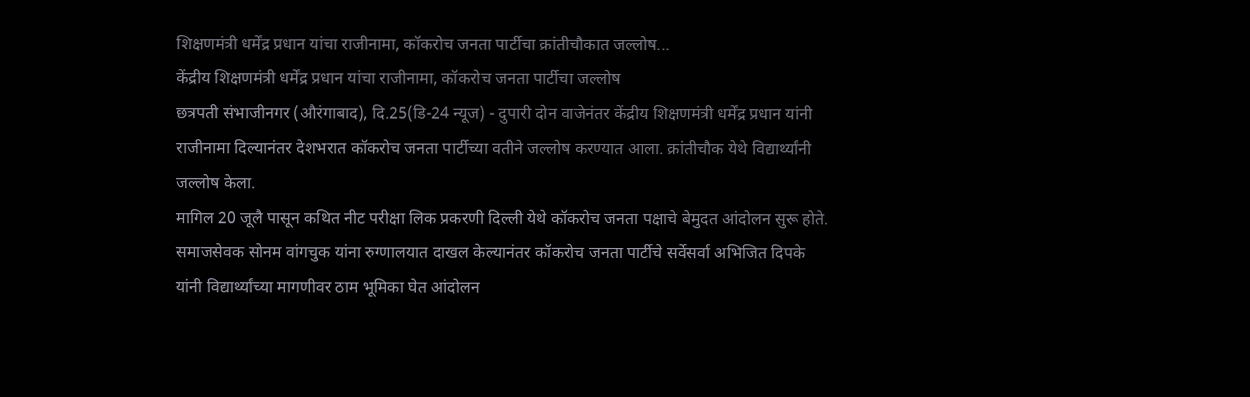शिक्षणमंत्री धर्मेंद्र प्रधान यांचा राजीनामा, कॉकरोच जनता पार्टीचा क्रांतीचौकात जल्लोष...
केंद्रीय शिक्षणमंत्री धर्मेंद्र प्रधान यांचा राजीनामा, कॉकरोच जनता पार्टीचा जल्लोष
छत्रपती संभाजीनगर (औरंगाबाद), दि.25(डि-24 न्यूज) - दुपारी दोन वाजेनंतर केंद्रीय शिक्षणमंत्री धर्मेंद्र प्रधान यांनी राजीनामा दिल्यानंतर देशभरात कॉकरोच जनता पार्टीच्या वतीने जल्लोष करण्यात आला. क्रांतीचौक येथे विद्यार्थ्यांनी जल्लोष केला.
मागिल 20 जूलै पासून कथित नीट परीक्षा लिक प्रकरणी दिल्ली येथे कॉकरोच जनता पक्षाचे बेमुदत आंदोलन सुरू होते. समाजसेवक सोनम वांगचुक यांना रुग्णालयात दाखल केल्यानंतर कॉकरोच जनता पार्टीचे सर्वेसर्वा अभिजित दिपके यांनी विद्यार्थ्यांच्या मागणीवर ठाम भूमिका घेत आंदोलन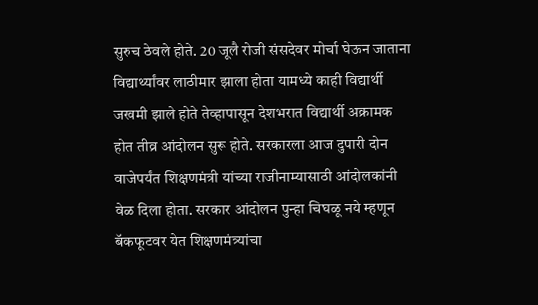सुरुच ठेवले होते. 20 जूलै रोजी संसदेवर मोर्चा घेऊन जाताना विद्यार्थ्यांवर लाठीमार झाला होता यामध्ये काही विद्यार्थी जखमी झाले होते तेव्हापासून देशभरात विद्यार्थी अक्रामक होत तीव्र आंदोलन सुरू होते. सरकारला आज दुपारी दोन वाजेपर्यंत शिक्षणमंत्री यांच्या राजीनाम्यासाठी आंदोलकांनी वेळ दिला होता. सरकार आंदोलन पुन्हा चिघळू नये म्हणून बॅकफूटवर येत शिक्षणमंत्र्यांचा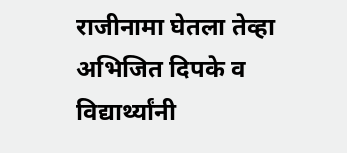राजीनामा घेतला तेव्हा अभिजित दिपके व विद्यार्थ्यांनी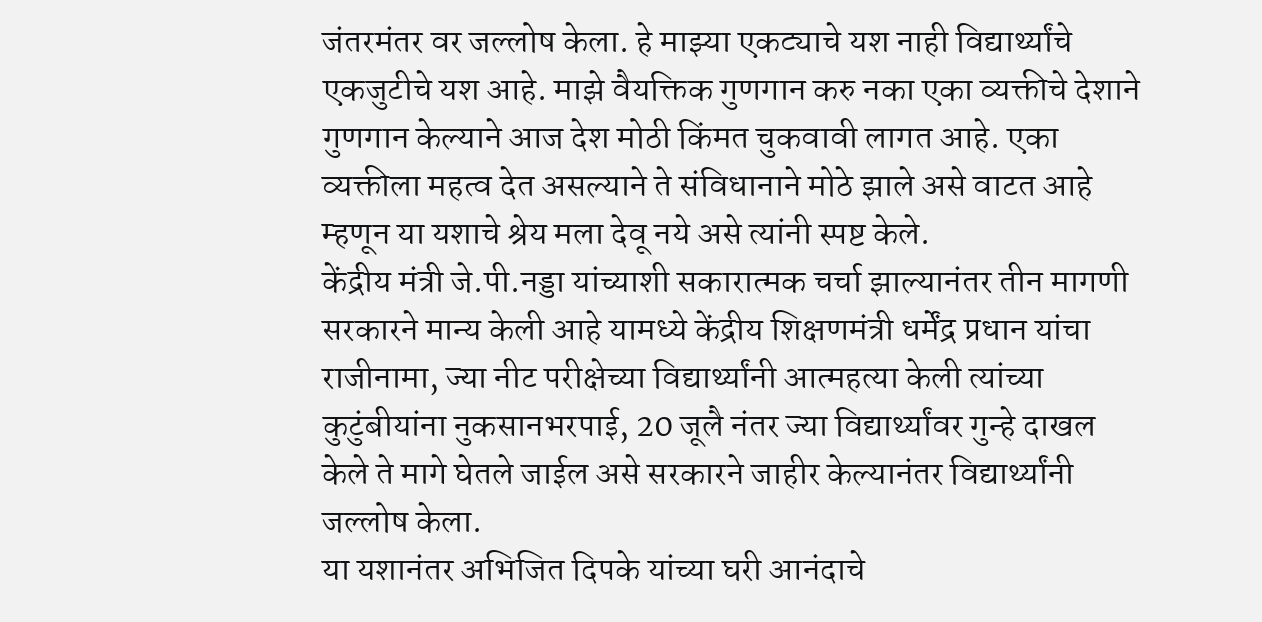जंतरमंतर वर जल्लोष केला. हे माझ्या एकट्याचे यश नाही विद्यार्थ्यांचे एकजुटीचे यश आहे. माझे वैयक्तिक गुणगान करु नका एका व्यक्तीचे देशाने गुणगान केल्याने आज देश मोठी किंमत चुकवावी लागत आहे. एका व्यक्तीला महत्व देत असल्याने ते संविधानाने मोठे झाले असे वाटत आहे म्हणून या यशाचे श्रेय मला देवू नये असे त्यांनी स्पष्ट केले.
केंद्रीय मंत्री जे.पी.नड्डा यांच्याशी सकारात्मक चर्चा झाल्यानंतर तीन मागणी सरकारने मान्य केली आहे यामध्ये केंद्रीय शिक्षणमंत्री धर्मेंद्र प्रधान यांचा राजीनामा, ज्या नीट परीक्षेच्या विद्यार्थ्यांनी आत्महत्या केली त्यांच्या कुटुंबीयांना नुकसानभरपाई, 20 जूलै नंतर ज्या विद्यार्थ्यांवर गुन्हे दाखल केले ते मागे घेतले जाईल असे सरकारने जाहीर केल्यानंतर विद्यार्थ्यांनी जल्लोष केला.
या यशानंतर अभिजित दिपके यांच्या घरी आनंदाचे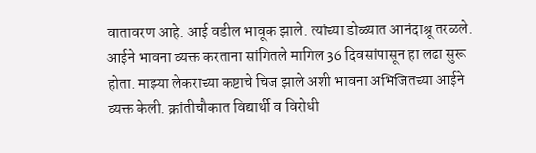वातावरण आहे. आई वडील भावूक झाले. त्यांच्या डोळ्यात आनंदाश्रू तरळले. आईने भावना व्यक्त करताना सांगितले मागिल 36 दिवसांपासून हा लढा सुरू होता. माझ्या लेकराच्या कष्टाचे चिज झाले अशी भावना अभिजितच्या आईने व्यक्त केली. क्रांतीचौकात विद्यार्थी व विरोधी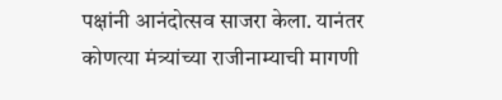पक्षांनी आनंदोत्सव साजरा केला. यानंतर कोणत्या मंत्र्यांच्या राजीनाम्याची मागणी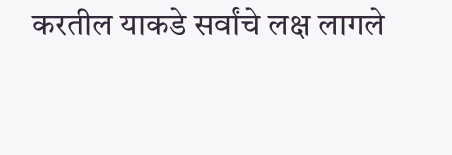करतील याकडे सर्वांचे लक्ष लागले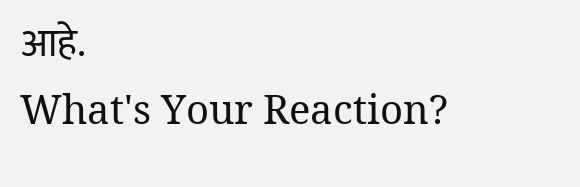आहे.
What's Your Reaction?